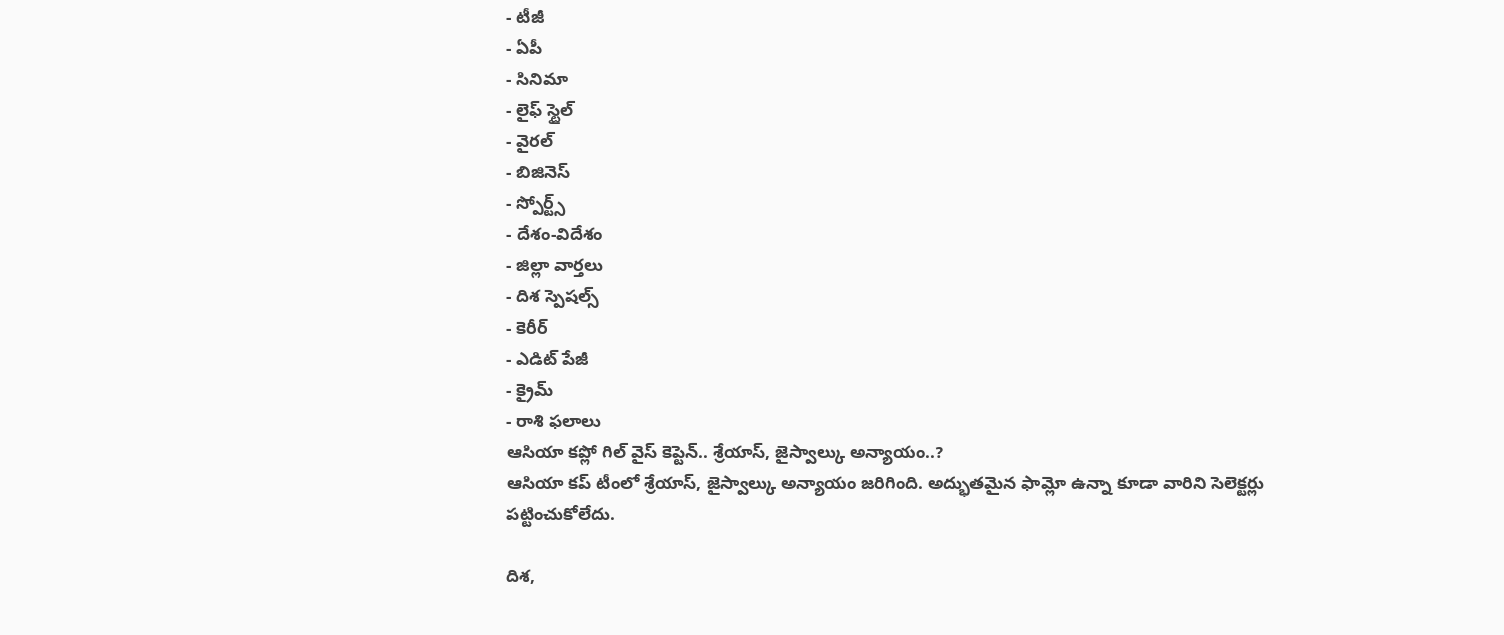- టీజీ
- ఏపీ
- సినిమా
- లైఫ్ స్టైల్
- వైరల్
- బిజినెస్
- స్పోర్ట్స్
- దేశం-విదేశం
- జిల్లా వార్తలు
- దిశ స్పెషల్స్
- కెరీర్
- ఎడిట్ పేజీ
- క్రైమ్
- రాశి ఫలాలు
ఆసియా కప్లో గిల్ వైస్ కెప్టెన్.. శ్రేయాస్, జైస్వాల్కు అన్యాయం..?
ఆసియా కప్ టీంలో శ్రేయాస్, జైస్వాల్కు అన్యాయం జరిగింది. అద్భుతమైన ఫామ్లో ఉన్నా కూడా వారిని సెలెక్టర్లు పట్టించుకోలేదు.

దిశ,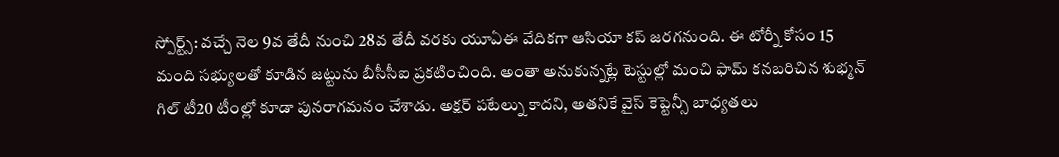స్పోర్ట్స్: వచ్చే నెల 9వ తేదీ నుంచి 28వ తేదీ వరకు యూఏఈ వేదికగా ఆసియా కప్ జరగనుంది. ఈ టోర్నీ కోసం 15 మంది సభ్యులతో కూడిన జట్టును బీసీసీఐ ప్రకటించింది. అంతా అనుకున్నట్లే టెస్టుల్లో మంచి ఫామ్ కనబరిచిన శుభ్మన్ గిల్ టీ20 టీంల్లో కూడా పునరాగమనం చేశాడు. అక్షర్ పటేల్ను కాదని, అతనికే వైస్ కెప్టెన్సీ బాధ్యతలు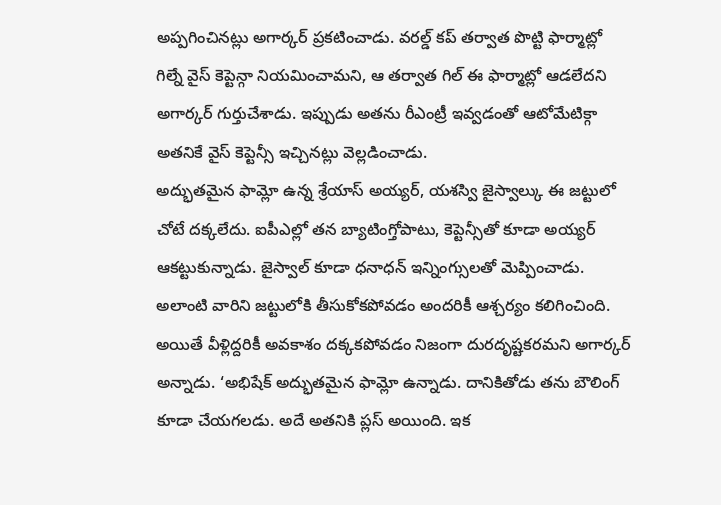అప్పగించినట్లు అగార్కర్ ప్రకటించాడు. వరల్డ్ కప్ తర్వాత పొట్టి ఫార్మాట్లో గిల్నే వైస్ కెప్టెన్గా నియమించామని, ఆ తర్వాత గిల్ ఈ ఫార్మాట్లో ఆడలేదని అగార్కర్ గుర్తుచేశాడు. ఇప్పుడు అతను రీఎంట్రీ ఇవ్వడంతో ఆటోమేటిక్గా అతనికే వైస్ కెప్టెన్సీ ఇచ్చినట్లు వెల్లడించాడు.
అద్భుతమైన ఫామ్లో ఉన్న శ్రేయాస్ అయ్యర్, యశస్వి జైస్వాల్కు ఈ జట్టులో చోటే దక్కలేదు. ఐపీఎల్లో తన బ్యాటింగ్తోపాటు, కెప్టెన్సీతో కూడా అయ్యర్ ఆకట్టుకున్నాడు. జైస్వాల్ కూడా ధనాధన్ ఇన్నింగ్సులతో మెప్పించాడు. అలాంటి వారిని జట్టులోకి తీసుకోకపోవడం అందరికీ ఆశ్చర్యం కలిగించింది. అయితే వీళ్లిద్దరికీ అవకాశం దక్కకపోవడం నిజంగా దురదృష్టకరమని అగార్కర్ అన్నాడు. ‘అభిషేక్ అద్భుతమైన ఫామ్లో ఉన్నాడు. దానికితోడు తను బౌలింగ్ కూడా చేయగలడు. అదే అతనికి ప్లస్ అయింది. ఇక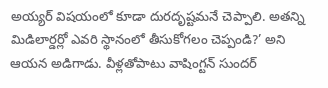అయ్యర్ విషయంలో కూడా దురదృష్టమనే చెప్పాలి. అతన్ని మిడిలార్డర్లో ఎవరి స్థానంలో తీసుకోగలం చెప్పండి?’ అని ఆయన అడిగాడు. వీళ్లతోపాటు వాషింగ్టన్ సుందర్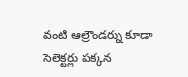వంటి ఆల్రౌండర్ను కూడా సెలెక్టర్లు పక్కన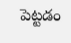పెట్టడం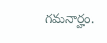గమనార్హం.